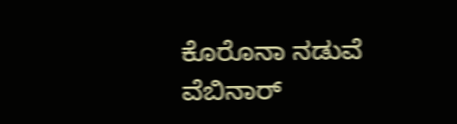ಕೊರೊನಾ ನಡುವೆ ವೆಬಿನಾರ್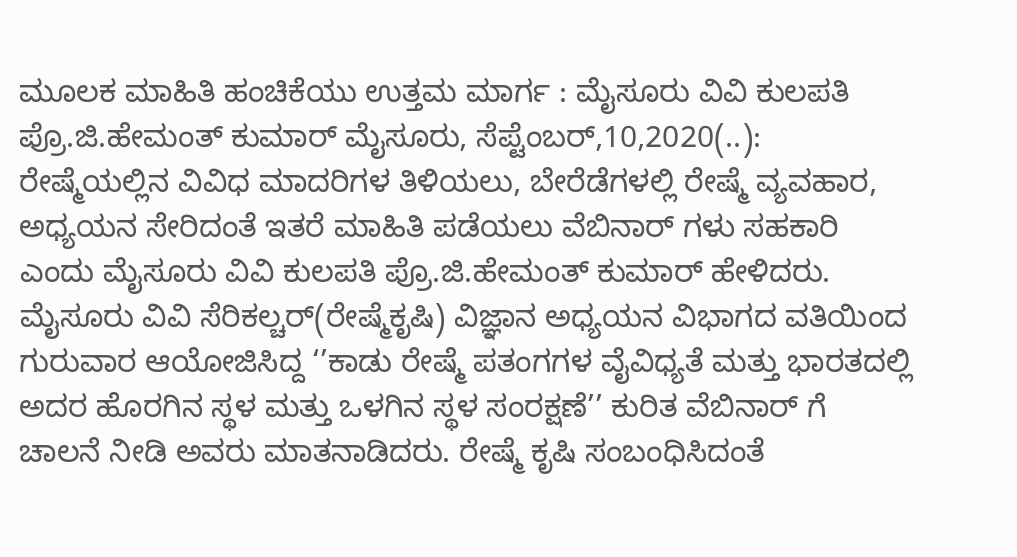ಮೂಲಕ ಮಾಹಿತಿ ಹಂಚಿಕೆಯು ಉತ್ತಮ ಮಾರ್ಗ : ಮೈಸೂರು ವಿವಿ ಕುಲಪತಿ ಪ್ರೊ.ಜಿ.ಹೇಮಂತ್ ಕುಮಾರ್ ಮೈಸೂರು, ಸೆಪ್ಟೆಂಬರ್,10,2020(..): ರೇಷ್ಮೆಯಲ್ಲಿನ ವಿವಿಧ ಮಾದರಿಗಳ ತಿಳಿಯಲು, ಬೇರೆಡೆಗಳಲ್ಲಿ ರೇಷ್ಮೆ ವ್ಯವಹಾರ, ಅಧ್ಯಯನ ಸೇರಿದಂತೆ ಇತರೆ ಮಾಹಿತಿ ಪಡೆಯಲು ವೆಬಿನಾರ್ ಗಳು ಸಹಕಾರಿ ಎಂದು ಮೈಸೂರು ವಿವಿ ಕುಲಪತಿ ಪ್ರೊ.ಜಿ.ಹೇಮಂತ್ ಕುಮಾರ್ ಹೇಳಿದರು. ಮೈಸೂರು ವಿವಿ ಸೆರಿಕಲ್ಚರ್(ರೇಷ್ಮೆಕೃಷಿ) ವಿಜ್ಞಾನ ಅಧ್ಯಯನ ವಿಭಾಗದ ವತಿಯಿಂದ ಗುರುವಾರ ಆಯೋಜಿಸಿದ್ದ ‘’ಕಾಡು ರೇಷ್ಮೆ ಪತಂಗಗಳ ವೈವಿಧ್ಯತೆ ಮತ್ತು ಭಾರತದಲ್ಲಿ ಅದರ ಹೊರಗಿನ ಸ್ಥಳ ಮತ್ತು ಒಳಗಿನ ಸ್ಥಳ ಸಂರಕ್ಷಣೆ’’ ಕುರಿತ ವೆಬಿನಾರ್ ಗೆ ಚಾಲನೆ ನೀಡಿ ಅವರು ಮಾತನಾಡಿದರು. ರೇಷ್ಮೆ ಕೃಷಿ ಸಂಬಂಧಿಸಿದಂತೆ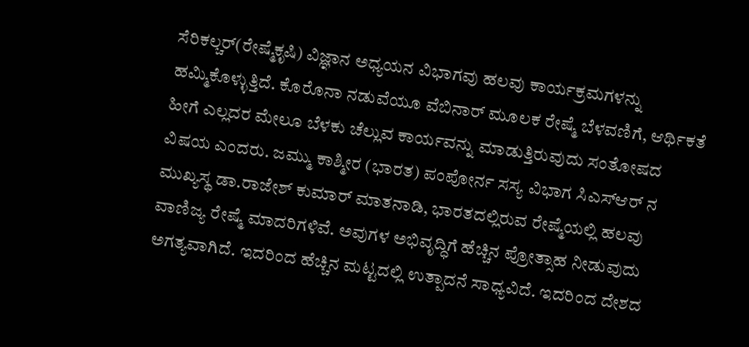ಸೆರಿಕಲ್ಚರ್(ರೇಷ್ಮೆಕೃಷಿ) ವಿಜ್ಞಾನ ಅಧ್ಯಯನ ವಿಭಾಗವು ಹಲವು ಕಾರ್ಯಕ್ರಮಗಳನ್ನು ಹಮ್ಮಿಕೊಳ್ಳುತ್ತಿದೆ. ಕೊರೊನಾ ನಡುವೆಯೂ ವೆಬಿನಾರ್ ಮೂಲಕ ರೇಷ್ಮೆ ಬೆಳವಣಿಗೆ, ಆರ್ಥಿಕತೆ ಹೀಗೆ ಎಲ್ಲದರ ಮೇಲೂ ಬೆಳಕು ಚೆಲ್ಲುವ ಕಾರ್ಯವನ್ನು ಮಾಡುತ್ತಿರುವುದು ಸಂತೋಷದ ವಿಷಯ ಎಂದರು. ಜಮ್ಮು ಕಾಶ್ಮೀರ (ಭಾರತ) ಪಂಪೋರ್ನ ಸಸ್ಯ ವಿಭಾಗ ಸಿಎಸ್ಆರ್ ನ ಮುಖ್ಯಸ್ಥ ಡಾ.ರಾಜೇಶ್ ಕುಮಾರ್ ಮಾತನಾಡಿ, ಭಾರತದಲ್ಲಿರುವ ರೇಷ್ಮೆಯಲ್ಲಿ ಹಲವು ವಾಣಿಜ್ಯ ರೇಷ್ಮೆ ಮಾದರಿಗಳಿವೆ. ಅವುಗಳ ಅಭಿವೃದ್ಧಿಗೆ ಹೆಚ್ಚಿನ ಪ್ರೋತ್ಸಾಹ ನೀಡುವುದು ಅಗತ್ಯವಾಗಿದೆ. ಇದರಿಂದ ಹೆಚ್ಚಿನ ಮಟ್ಟದಲ್ಲಿ ಉತ್ಪಾದನೆ ಸಾಧ್ಯವಿದೆ. ಇದರಿಂದ ದೇಶದ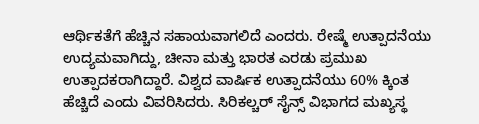ಆರ್ಥಿಕತೆಗೆ ಹೆಚ್ಚಿನ ಸಹಾಯವಾಗಲಿದೆ ಎಂದರು. ರೇಷ್ಮೆ ಉತ್ಪಾದನೆಯು ಉದ್ಯಮವಾಗಿದ್ದು, ಚೀನಾ ಮತ್ತು ಭಾರತ ಎರಡು ಪ್ರಮುಖ ಉತ್ಪಾದಕರಾಗಿದ್ದಾರೆ. ವಿಶ್ವದ ವಾರ್ಷಿಕ ಉತ್ಪಾದನೆಯು 60% ಕ್ಕಿಂತ ಹೆಚ್ಚಿದೆ ಎಂದು ವಿವರಿಸಿದರು. ಸಿರಿಕಲ್ಚರ್ ಸೈನ್ಸ್ ವಿಭಾಗದ ಮಖ್ಯಸ್ಥ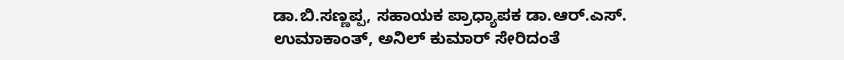ಡಾ.ಬಿ.ಸಣ್ಣಪ್ಪ, ಸಹಾಯಕ ಪ್ರಾಧ್ಯಾಪಕ ಡಾ.ಆರ್.ಎಸ್. ಉಮಾಕಾಂತ್, ಅನಿಲ್ ಕುಮಾರ್ ಸೇರಿದಂತೆ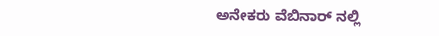ಅನೇಕರು ವೆಬಿನಾರ್ ನಲ್ಲಿ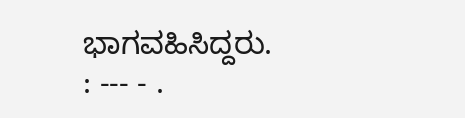ಭಾಗವಹಿಸಿದ್ದರು. : --- - .